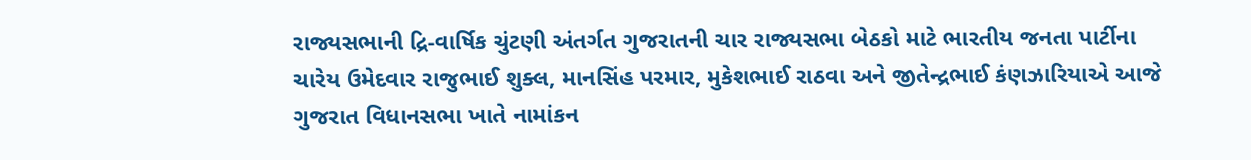રાજ્યસભાની દ્રિ-વાર્ષિક ચુંટણી અંતર્ગત ગુજરાતની ચાર રાજ્યસભા બેઠકો માટે ભારતીય જનતા પાર્ટીના ચારેય ઉમેદવાર રાજુભાઈ શુક્લ, માનસિંહ પરમાર, મુકેશભાઈ રાઠવા અને જીતેન્દ્રભાઈ કંણઝારિયાએ આજે ગુજરાત વિધાનસભા ખાતે નામાંકન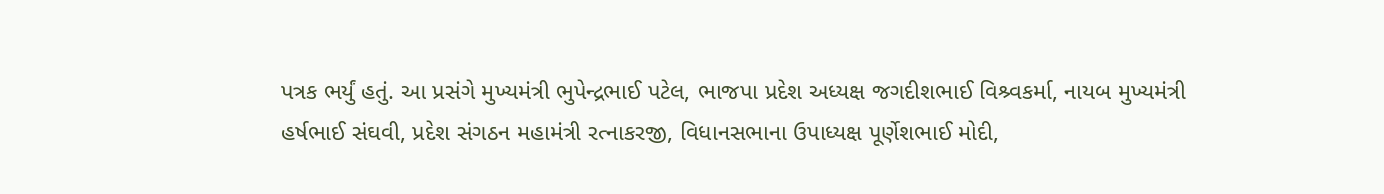પત્રક ભર્યું હતું. આ પ્રસંગે મુખ્યમંત્રી ભુપેન્દ્રભાઈ પટેલ, ભાજપા પ્રદેશ અધ્યક્ષ જગદીશભાઈ વિશ્ર્વકર્મા, નાયબ મુખ્યમંત્રી હર્ષભાઈ સંઘવી, પ્રદેશ સંગઠન મહામંત્રી રત્નાકરજી, વિધાનસભાના ઉપાધ્યક્ષ પૂર્ણેશભાઈ મોદી,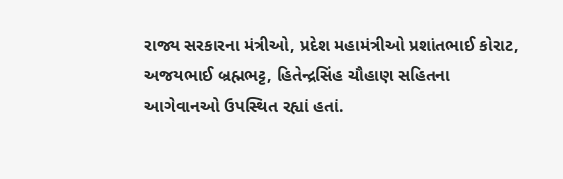રાજ્ય સરકારના મંત્રીઓ, પ્રદેશ મહામંત્રીઓ પ્રશાંતભાઈ કોરાટ, અજયભાઈ બ્રહ્મભટ્ટ, હિતેન્દ્રસિંહ ચૌહાણ સહિતના આગેવાનઓ ઉપસ્થિત રહ્યાં હતાં.